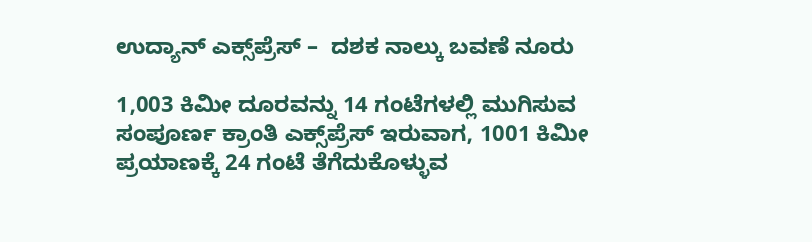ಉದ್ಯಾನ್ ಎಕ್ಸ್‌ಪ್ರೆಸ್ –  ದಶಕ ನಾಲ್ಕು ಬವಣೆ ನೂರು

1,003 ಕಿಮೀ ದೂರವನ್ನು 14 ಗಂಟೆಗಳಲ್ಲಿ ಮುಗಿಸುವ ಸಂಪೂರ್ಣ ಕ್ರಾಂತಿ ಎಕ್ಸ್‌ಪ್ರೆಸ್ ಇರುವಾಗ, 1001 ಕಿಮೀ ಪ್ರಯಾಣಕ್ಕೆ 24 ಗಂಟೆ ತೆಗೆದುಕೊಳ್ಳುವ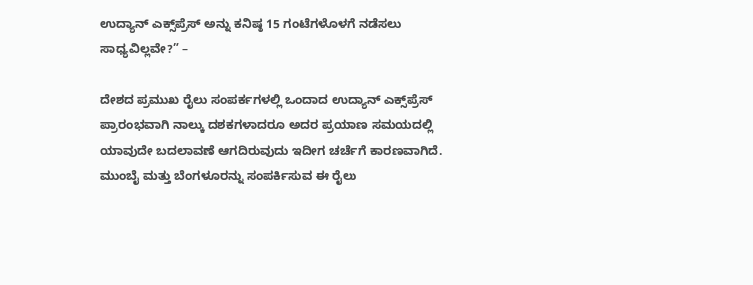ಉದ್ಯಾನ್ ಎಕ್ಸ್‌ಪ್ರೆಸ್ ಅನ್ನು ಕನಿಷ್ಠ 15 ಗಂಟೆಗಳೊಳಗೆ ನಡೆಸಲು ಸಾಧ್ಯವಿಲ್ಲವೇ?” –

ದೇಶದ ಪ್ರಮುಖ ರೈಲು ಸಂಪರ್ಕಗಳಲ್ಲಿ ಒಂದಾದ ಉದ್ಯಾನ್ ಎಕ್ಸ್‌ಪ್ರೆಸ್ ಪ್ರಾರಂಭವಾಗಿ ನಾಲ್ಕು ದಶಕಗಳಾದರೂ ಅದರ ಪ್ರಯಾಣ ಸಮಯದಲ್ಲಿ ಯಾವುದೇ ಬದಲಾವಣೆ ಆಗದಿರುವುದು ಇದೀಗ ಚರ್ಚೆಗೆ ಕಾರಣವಾಗಿದೆ. ಮುಂಬೈ ಮತ್ತು ಬೆಂಗಳೂರನ್ನು ಸಂಪರ್ಕಿಸುವ ಈ ರೈಲು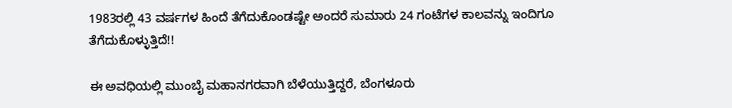1983ರಲ್ಲಿ 43 ವರ್ಷಗಳ ಹಿಂದೆ ತೆಗೆದುಕೊಂಡಷ್ಟೇ ಅಂದರೆ ಸುಮಾರು 24 ಗಂಟೆಗಳ ಕಾಲವನ್ನು ಇಂದಿಗೂ ತೆಗೆದುಕೊಳ್ಳುತ್ತಿದೆ!!

ಈ ಅವಧಿಯಲ್ಲಿ ಮುಂಬೈ ಮಹಾನಗರವಾಗಿ ಬೆಳೆಯುತ್ತಿದ್ದರೆ, ಬೆಂಗಳೂರು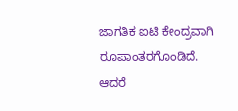ಜಾಗತಿಕ ಐಟಿ ಕೇಂದ್ರವಾಗಿ ರೂಪಾಂತರಗೊಂಡಿದೆ. ಆದರೆ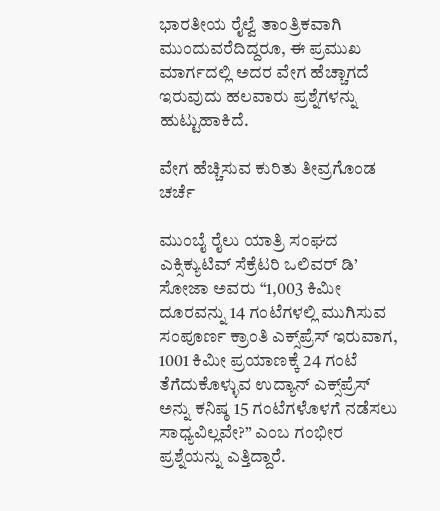ಭಾರತೀಯ ರೈಲ್ವೆ ತಾಂತ್ರಿಕವಾಗಿ ಮುಂದುವರೆದಿದ್ದರೂ, ಈ ಪ್ರಮುಖ ಮಾರ್ಗದಲ್ಲಿ ಅದರ ವೇಗ ಹೆಚ್ಚಾಗದೆ ಇರುವುದು ಹಲವಾರು ಪ್ರಶ್ನೆಗಳನ್ನು ಹುಟ್ಟುಹಾಕಿದೆ.

ವೇಗ ಹೆಚ್ಚಿಸುವ ಕುರಿತು ತೀವ್ರಗೊಂಡ ಚರ್ಚೆ

ಮುಂಬೈ ರೈಲು ಯಾತ್ರಿ ಸಂಘದ ಎಕ್ಸಿಕ್ಯುಟಿವ್‌ ಸೆಕ್ರೆಟರಿ ಒಲಿವರ್ ಡಿ’ ಸೋಜಾ ಅವರು “1,003 ಕಿಮೀ ದೂರವನ್ನು 14 ಗಂಟೆಗಳಲ್ಲಿ ಮುಗಿಸುವ ಸಂಪೂರ್ಣ ಕ್ರಾಂತಿ ಎಕ್ಸ್‌ಪ್ರೆಸ್ ಇರುವಾಗ, 1001 ಕಿಮೀ ಪ್ರಯಾಣಕ್ಕೆ 24 ಗಂಟೆ ತೆಗೆದುಕೊಳ್ಳುವ ಉದ್ಯಾನ್ ಎಕ್ಸ್‌ಪ್ರೆಸ್ ಅನ್ನು ಕನಿಷ್ಠ 15 ಗಂಟೆಗಳೊಳಗೆ ನಡೆಸಲು ಸಾಧ್ಯವಿಲ್ಲವೇ?” ಎಂಬ ಗಂಭೀರ ಪ್ರಶ್ನೆಯನ್ನು ಎತ್ತಿದ್ದಾರೆ.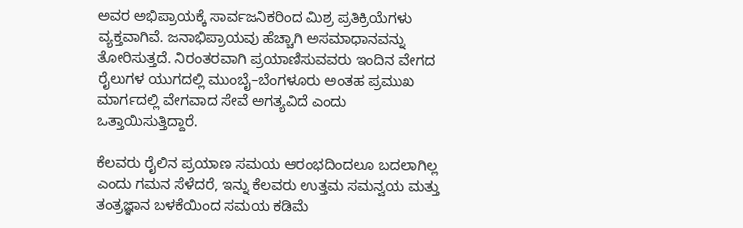ಅವರ ಅಭಿಪ್ರಾಯಕ್ಕೆ ಸಾರ್ವಜನಿಕರಿಂದ ಮಿಶ್ರ ಪ್ರತಿಕ್ರಿಯೆಗಳು ವ್ಯಕ್ತವಾಗಿವೆ. ಜನಾಭಿಪ್ರಾಯವು ಹೆಚ್ಚಾಗಿ ಅಸಮಾಧಾನವನ್ನು ತೋರಿಸುತ್ತದೆ. ನಿರಂತರವಾಗಿ ಪ್ರಯಾಣಿಸುವವರು ಇಂದಿನ ವೇಗದ ರೈಲುಗಳ ಯುಗದಲ್ಲಿ ಮುಂಬೈ–ಬೆಂಗಳೂರು ಅಂತಹ ಪ್ರಮುಖ ಮಾರ್ಗದಲ್ಲಿ ವೇಗವಾದ ಸೇವೆ ಅಗತ್ಯವಿದೆ ಎಂದು ಒತ್ತಾಯಿಸುತ್ತಿದ್ದಾರೆ.

ಕೆಲವರು ರೈಲಿನ ಪ್ರಯಾಣ ಸಮಯ ಆರಂಭದಿಂದಲೂ ಬದಲಾಗಿಲ್ಲ ಎಂದು ಗಮನ ಸೆಳೆದರೆ, ಇನ್ನು ಕೆಲವರು ಉತ್ತಮ ಸಮನ್ವಯ ಮತ್ತು ತಂತ್ರಜ್ಞಾನ ಬಳಕೆಯಿಂದ ಸಮಯ ಕಡಿಮೆ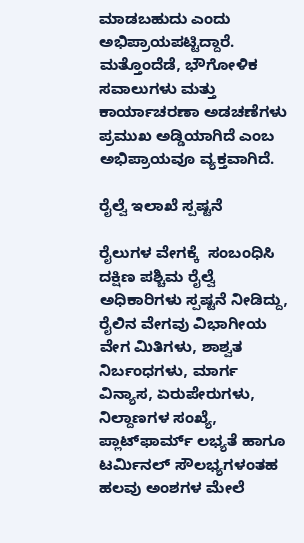ಮಾಡಬಹುದು ಎಂದು ಅಭಿಪ್ರಾಯಪಟ್ಟಿದ್ದಾರೆ. ಮತ್ತೊಂದೆಡೆ, ಭೌಗೋಳಿಕ ಸವಾಲುಗಳು ಮತ್ತು ಕಾರ್ಯಾಚರಣಾ ಅಡಚಣೆಗಳು ಪ್ರಮುಖ ಅಡ್ಡಿಯಾಗಿದೆ ಎಂಬ ಅಭಿಪ್ರಾಯವೂ ವ್ಯಕ್ತವಾಗಿದೆ.

ರೈಲ್ವೆ ಇಲಾಖೆ ಸ್ಪಷ್ಟನೆ

ರೈಲುಗಳ ವೇಗಕ್ಕೆ  ಸಂಬಂಧಿಸಿ ದಕ್ಷಿಣ ಪಶ್ಚಿಮ ರೈಲ್ವೆ ಅಧಿಕಾರಿಗಳು ಸ್ಪಷ್ಟನೆ ನೀಡಿದ್ದು, ರೈಲಿನ ವೇಗವು ವಿಭಾಗೀಯ ವೇಗ ಮಿತಿಗಳು, ಶಾಶ್ವತ ನಿರ್ಬಂಧಗಳು, ಮಾರ್ಗ ವಿನ್ಯಾಸ, ಏರುಪೇರುಗಳು, ನಿಲ್ದಾಣಗಳ ಸಂಖ್ಯೆ, ಪ್ಲಾಟ್‌ಫಾರ್ಮ್ ಲಭ್ಯತೆ ಹಾಗೂ ಟರ್ಮಿನಲ್ ಸೌಲಭ್ಯಗಳಂತಹ ಹಲವು ಅಂಶಗಳ ಮೇಲೆ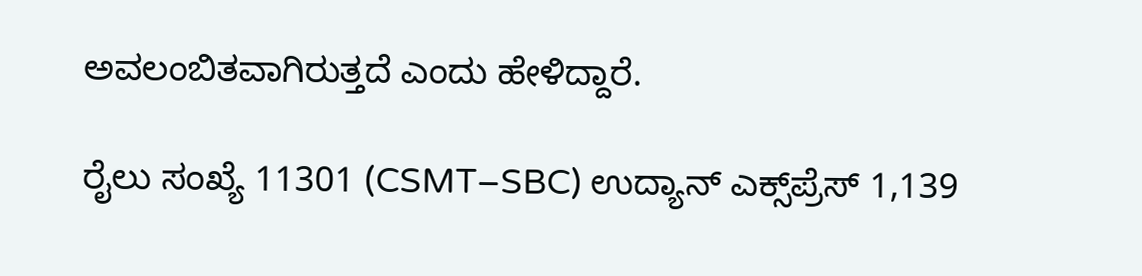ಅವಲಂಬಿತವಾಗಿರುತ್ತದೆ ಎಂದು ಹೇಳಿದ್ದಾರೆ.

ರೈಲು ಸಂಖ್ಯೆ 11301 (CSMT–SBC) ಉದ್ಯಾನ್ ಎಕ್ಸ್‌ಪ್ರೆಸ್ 1,139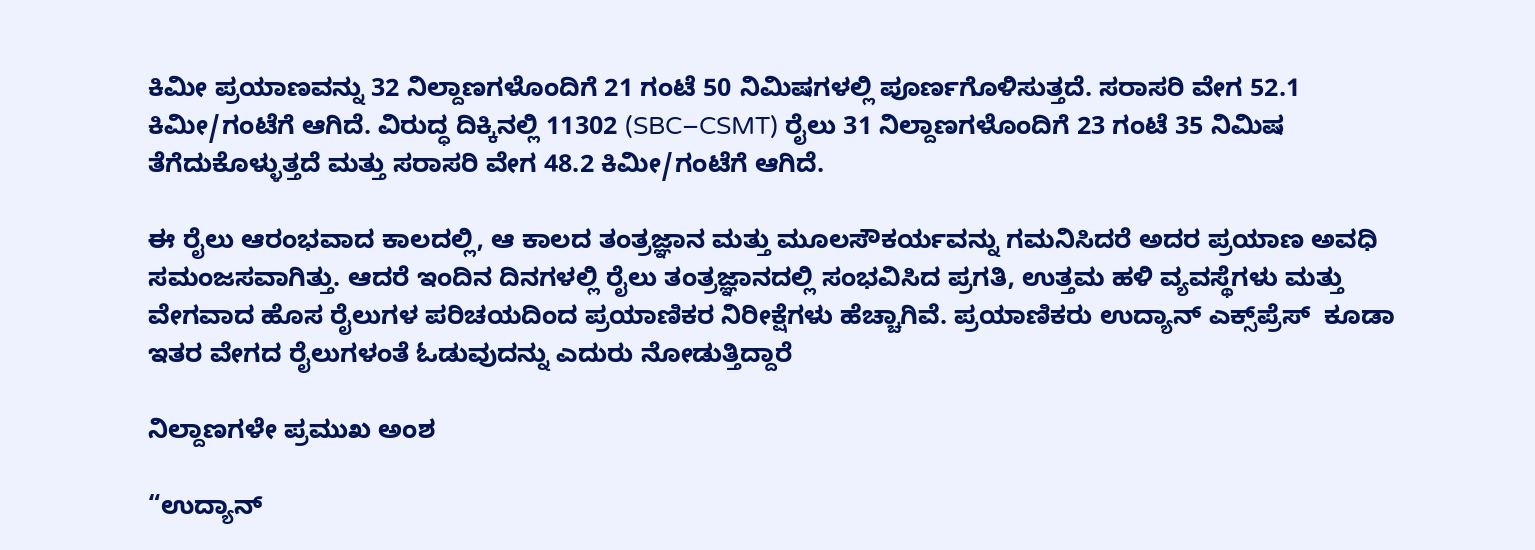ಕಿಮೀ ಪ್ರಯಾಣವನ್ನು 32 ನಿಲ್ದಾಣಗಳೊಂದಿಗೆ 21 ಗಂಟೆ 50 ನಿಮಿಷಗಳಲ್ಲಿ ಪೂರ್ಣಗೊಳಿಸುತ್ತದೆ. ಸರಾಸರಿ ವೇಗ 52.1 ಕಿಮೀ/ಗಂಟೆಗೆ ಆಗಿದೆ. ವಿರುದ್ಧ ದಿಕ್ಕಿನಲ್ಲಿ 11302 (SBC–CSMT) ರೈಲು 31 ನಿಲ್ದಾಣಗಳೊಂದಿಗೆ 23 ಗಂಟೆ 35 ನಿಮಿಷ ತೆಗೆದುಕೊಳ್ಳುತ್ತದೆ ಮತ್ತು ಸರಾಸರಿ ವೇಗ 48.2 ಕಿಮೀ/ಗಂಟೆಗೆ ಆಗಿದೆ.

ಈ ರೈಲು ಆರಂಭವಾದ ಕಾಲದಲ್ಲಿ, ಆ ಕಾಲದ ತಂತ್ರಜ್ಞಾನ ಮತ್ತು ಮೂಲಸೌಕರ್ಯವನ್ನು ಗಮನಿಸಿದರೆ ಅದರ ಪ್ರಯಾಣ ಅವಧಿ ಸಮಂಜಸವಾಗಿತ್ತು. ಆದರೆ ಇಂದಿನ ದಿನಗಳಲ್ಲಿ ರೈಲು ತಂತ್ರಜ್ಞಾನದಲ್ಲಿ ಸಂಭವಿಸಿದ ಪ್ರಗತಿ, ಉತ್ತಮ ಹಳಿ ವ್ಯವಸ್ಥೆಗಳು ಮತ್ತು ವೇಗವಾದ ಹೊಸ ರೈಲುಗಳ ಪರಿಚಯದಿಂದ ಪ್ರಯಾಣಿಕರ ನಿರೀಕ್ಷೆಗಳು ಹೆಚ್ಚಾಗಿವೆ. ಪ್ರಯಾಣಿಕರು ಉದ್ಯಾನ್ ಎಕ್ಸ್‌ಪ್ರೆಸ್  ಕೂಡಾ ಇತರ ವೇಗದ ರೈಲುಗಳಂತೆ ಓಡುವುದನ್ನು ಎದುರು ನೋಡುತ್ತಿದ್ದಾರೆ

ನಿಲ್ದಾಣಗಳೇ ಪ್ರಮುಖ ಅಂಶ

“ಉದ್ಯಾನ್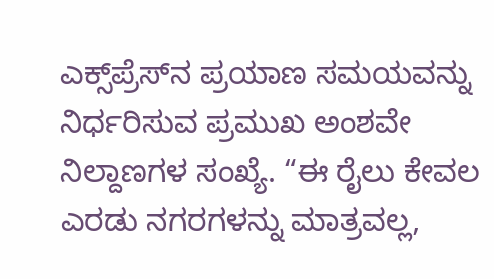ಎಕ್ಸ್‌ಪ್ರೆಸ್‌ನ ಪ್ರಯಾಣ ಸಮಯವನ್ನು ನಿರ್ಧರಿಸುವ ಪ್ರಮುಖ ಅಂಶವೇ ನಿಲ್ದಾಣಗಳ ಸಂಖ್ಯೆ. “ಈ ರೈಲು ಕೇವಲ ಎರಡು ನಗರಗಳನ್ನು ಮಾತ್ರವಲ್ಲ,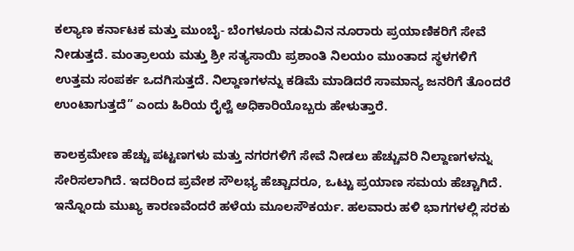ಕಲ್ಯಾಣ ಕರ್ನಾಟಕ ಮತ್ತು ಮುಂಬೈ- ಬೆಂಗಳೂರು ನಡುವಿನ ನೂರಾರು ಪ್ರಯಾಣಿಕರಿಗೆ ಸೇವೆ ನೀಡುತ್ತದೆ. ಮಂತ್ರಾಲಯ ಮತ್ತು ಶ್ರೀ ಸತ್ಯಸಾಯಿ ಪ್ರಶಾಂತಿ ನಿಲಯಂ ಮುಂತಾದ ಸ್ಥಳಗಳಿಗೆ ಉತ್ತಮ ಸಂಪರ್ಕ ಒದಗಿಸುತ್ತದೆ. ನಿಲ್ದಾಣಗಳನ್ನು ಕಡಿಮೆ ಮಾಡಿದರೆ ಸಾಮಾನ್ಯ ಜನರಿಗೆ ತೊಂದರೆ ಉಂಟಾಗುತ್ತದೆ” ಎಂದು ಹಿರಿಯ ರೈಲ್ವೆ ಅಧಿಕಾರಿಯೊಬ್ಬರು ಹೇಳುತ್ತಾರೆ.

ಕಾಲಕ್ರಮೇಣ ಹೆಚ್ಚು ಪಟ್ಟಣಗಳು ಮತ್ತು ನಗರಗಳಿಗೆ ಸೇವೆ ನೀಡಲು ಹೆಚ್ಚುವರಿ ನಿಲ್ದಾಣಗಳನ್ನು ಸೇರಿಸಲಾಗಿದೆ. ಇದರಿಂದ ಪ್ರವೇಶ ಸೌಲಭ್ಯ ಹೆಚ್ಚಾದರೂ, ಒಟ್ಟು ಪ್ರಯಾಣ ಸಮಯ ಹೆಚ್ಚಾಗಿದೆ. ಇನ್ನೊಂದು ಮುಖ್ಯ ಕಾರಣವೆಂದರೆ ಹಳೆಯ ಮೂಲಸೌಕರ್ಯ. ಹಲವಾರು ಹಳಿ ಭಾಗಗಳಲ್ಲಿ ಸರಕು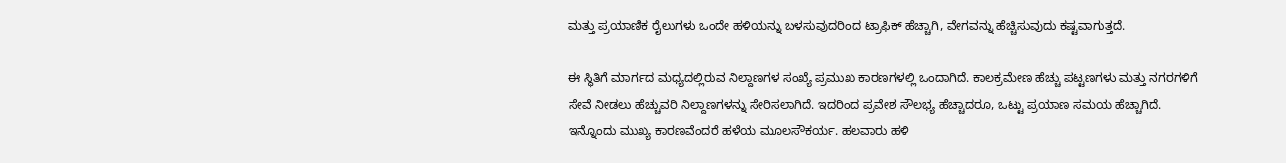ಮತ್ತು ಪ್ರಯಾಣಿಕ ರೈಲುಗಳು ಒಂದೇ ಹಳಿಯನ್ನು ಬಳಸುವುದರಿಂದ ಟ್ರಾಫಿಕ್ ಹೆಚ್ಚಾಗಿ, ವೇಗವನ್ನು ಹೆಚ್ಚಿಸುವುದು ಕಷ್ಟವಾಗುತ್ತದೆ.

ಈ ಸ್ಥಿತಿಗೆ ಮಾರ್ಗದ ಮಧ್ಯದಲ್ಲಿರುವ ನಿಲ್ದಾಣಗಳ ಸಂಖ್ಯೆ ಪ್ರಮುಖ ಕಾರಣಗಳಲ್ಲಿ ಒಂದಾಗಿದೆ. ಕಾಲಕ್ರಮೇಣ ಹೆಚ್ಚು ಪಟ್ಟಣಗಳು ಮತ್ತು ನಗರಗಳಿಗೆ ಸೇವೆ ನೀಡಲು ಹೆಚ್ಚುವರಿ ನಿಲ್ದಾಣಗಳನ್ನು ಸೇರಿಸಲಾಗಿದೆ. ಇದರಿಂದ ಪ್ರವೇಶ ಸೌಲಭ್ಯ ಹೆಚ್ಚಾದರೂ, ಒಟ್ಟು ಪ್ರಯಾಣ ಸಮಯ ಹೆಚ್ಚಾಗಿದೆ. ಇನ್ನೊಂದು ಮುಖ್ಯ ಕಾರಣವೆಂದರೆ ಹಳೆಯ ಮೂಲಸೌಕರ್ಯ. ಹಲವಾರು ಹಳಿ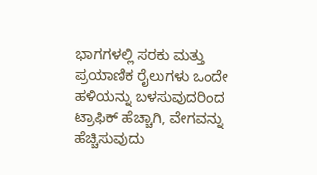ಭಾಗಗಳಲ್ಲಿ ಸರಕು ಮತ್ತು ಪ್ರಯಾಣಿಕ ರೈಲುಗಳು ಒಂದೇ ಹಳಿಯನ್ನು ಬಳಸುವುದರಿಂದ ಟ್ರಾಫಿಕ್ ಹೆಚ್ಚಾಗಿ, ವೇಗವನ್ನು ಹೆಚ್ಚಿಸುವುದು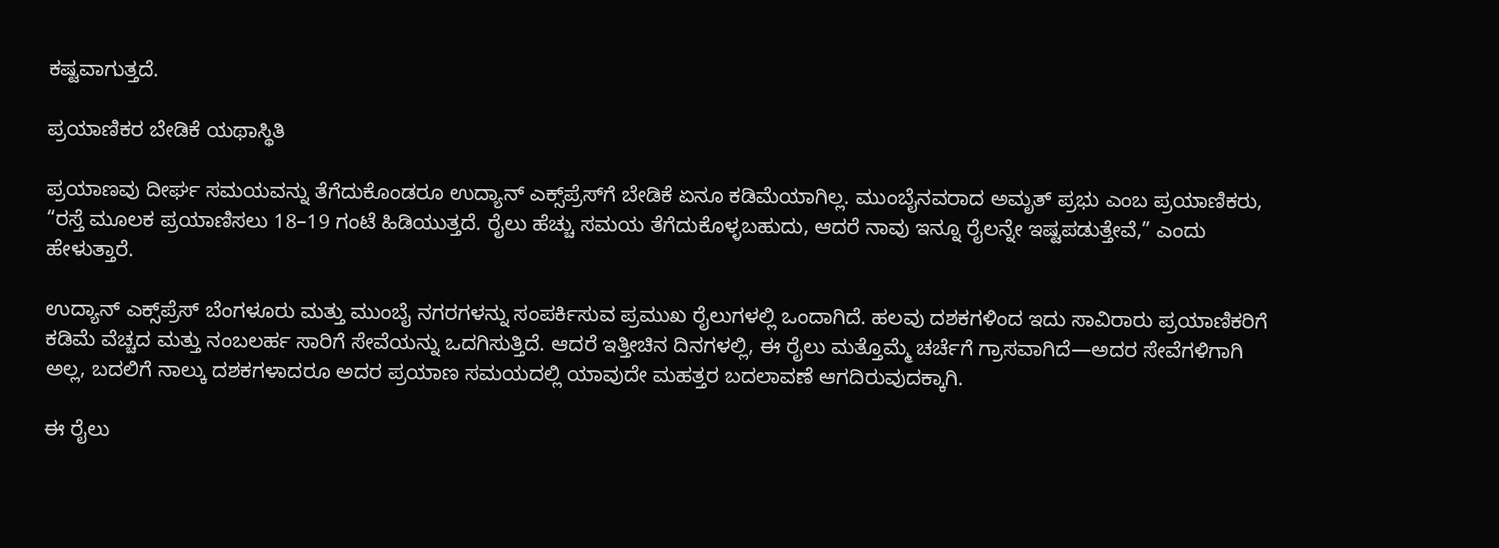ಕಷ್ಟವಾಗುತ್ತದೆ.

ಪ್ರಯಾಣಿಕರ ಬೇಡಿಕೆ ಯಥಾಸ್ಥಿತಿ

ಪ್ರಯಾಣವು ದೀರ್ಘ ಸಮಯವನ್ನು ತೆಗೆದುಕೊಂಡರೂ ಉದ್ಯಾನ್ ಎಕ್ಸ್‌ಪ್ರೆಸ್‌ಗೆ ಬೇಡಿಕೆ ಏನೂ ಕಡಿಮೆಯಾಗಿಲ್ಲ. ಮುಂಬೈನವರಾದ ಅಮೃತ್ ಪ್ರಭು ಎಂಬ ಪ್ರಯಾಣಿಕರು, “ರಸ್ತೆ ಮೂಲಕ ಪ್ರಯಾಣಿಸಲು 18–19 ಗಂಟೆ ಹಿಡಿಯುತ್ತದೆ. ರೈಲು ಹೆಚ್ಚು ಸಮಯ ತೆಗೆದುಕೊಳ್ಳಬಹುದು, ಆದರೆ ನಾವು ಇನ್ನೂ ರೈಲನ್ನೇ ಇಷ್ಟಪಡುತ್ತೇವೆ,” ಎಂದು ಹೇಳುತ್ತಾರೆ.

ಉದ್ಯಾನ್ ಎಕ್ಸ್‌ಪ್ರೆಸ್‌ ಬೆಂಗಳೂರು ಮತ್ತು ಮುಂಬೈ ನಗರಗಳನ್ನು ಸಂಪರ್ಕಿಸುವ ಪ್ರಮುಖ ರೈಲುಗಳಲ್ಲಿ ಒಂದಾಗಿದೆ. ಹಲವು ದಶಕಗಳಿಂದ ಇದು ಸಾವಿರಾರು ಪ್ರಯಾಣಿಕರಿಗೆ ಕಡಿಮೆ ವೆಚ್ಚದ ಮತ್ತು ನಂಬಲರ್ಹ ಸಾರಿಗೆ ಸೇವೆಯನ್ನು ಒದಗಿಸುತ್ತಿದೆ. ಆದರೆ ಇತ್ತೀಚಿನ ದಿನಗಳಲ್ಲಿ, ಈ ರೈಲು ಮತ್ತೊಮ್ಮೆ ಚರ್ಚೆಗೆ ಗ್ರಾಸವಾಗಿದೆ—ಅದರ ಸೇವೆಗಳಿಗಾಗಿ ಅಲ್ಲ, ಬದಲಿಗೆ ನಾಲ್ಕು ದಶಕಗಳಾದರೂ ಅದರ ಪ್ರಯಾಣ ಸಮಯದಲ್ಲಿ ಯಾವುದೇ ಮಹತ್ತರ ಬದಲಾವಣೆ ಆಗದಿರುವುದಕ್ಕಾಗಿ.

ಈ ರೈಲು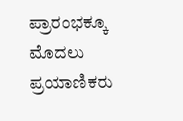ಪ್ರಾರಂಭಕ್ಕೂ ಮೊದಲು ಪ್ರಯಾಣಿಕರು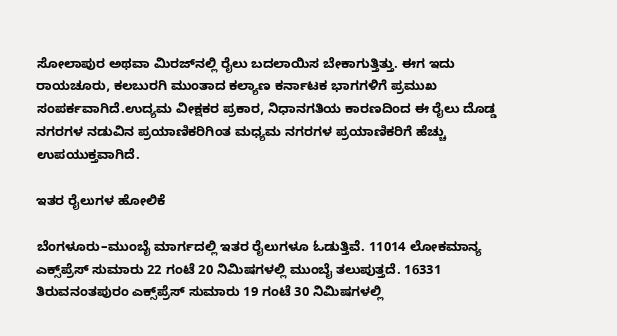ಸೋಲಾಪುರ ಅಥವಾ ಮಿರಜ್‌ನಲ್ಲಿ ರೈಲು ಬದಲಾಯಿಸ ಬೇಕಾಗುತ್ತಿತ್ತು. ಈಗ ಇದು ರಾಯಚೂರು, ಕಲಬುರಗಿ ಮುಂತಾದ ಕಲ್ಯಾಣ ಕರ್ನಾಟಕ ಭಾಗಗಳಿಗೆ ಪ್ರಮುಖ ಸಂಪರ್ಕವಾಗಿದೆ.ಉದ್ಯಮ ವೀಕ್ಷಕರ ಪ್ರಕಾರ, ನಿಧಾನಗತಿಯ ಕಾರಣದಿಂದ ಈ ರೈಲು ದೊಡ್ಡ ನಗರಗಳ ನಡುವಿನ ಪ್ರಯಾಣಿಕರಿಗಿಂತ ಮಧ್ಯಮ ನಗರಗಳ ಪ್ರಯಾಣಿಕರಿಗೆ ಹೆಚ್ಚು ಉಪಯುಕ್ತವಾಗಿದೆ.

ಇತರ ರೈಲುಗಳ ಹೋಲಿಕೆ

ಬೆಂಗಳೂರು–ಮುಂಬೈ ಮಾರ್ಗದಲ್ಲಿ ಇತರ ರೈಲುಗಳೂ ಓಡುತ್ತಿವೆ. 11014 ಲೋಕಮಾನ್ಯ ಎಕ್ಸ್‌ಪ್ರೆಸ್ ಸುಮಾರು 22 ಗಂಟೆ 20 ನಿಮಿಷಗಳಲ್ಲಿ ಮುಂಬೈ ತಲುಪುತ್ತದೆ. 16331 ತಿರುವನಂತಪುರಂ ಎಕ್ಸ್‌ಪ್ರೆಸ್ ಸುಮಾರು 19 ಗಂಟೆ 30 ನಿಮಿಷಗಳಲ್ಲಿ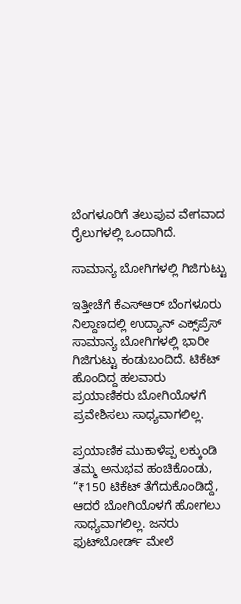ಬೆಂಗಳೂರಿಗೆ ತಲುಪುವ ವೇಗವಾದ ರೈಲುಗಳಲ್ಲಿ ಒಂದಾಗಿದೆ.

ಸಾಮಾನ್ಯ ಬೋಗಿಗಳಲ್ಲಿ ಗಿಜಿಗುಟ್ಟು

ಇತ್ತೀಚೆಗೆ ಕೆಎಸ್‌ಆರ್ ಬೆಂಗಳೂರು ನಿಲ್ದಾಣದಲ್ಲಿ ಉದ್ಯಾನ್ ಎಕ್ಸ್‌ಪ್ರೆಸ್ ಸಾಮಾನ್ಯ ಬೋಗಿಗಳಲ್ಲಿ ಭಾರೀ ಗಿಜಿಗುಟ್ಟು ಕಂಡುಬಂದಿದೆ. ಟಿಕೆಟ್ ಹೊಂದಿದ್ದ ಹಲವಾರು ಪ್ರಯಾಣಿಕರು ಬೋಗಿಯೊಳಗೆ ಪ್ರವೇಶಿಸಲು ಸಾಧ್ಯವಾಗಲಿಲ್ಲ.

ಪ್ರಯಾಣಿಕ ಮುಕಾಳೆಪ್ಪ ಲಕ್ಕುಂಡಿ ತಮ್ಮ ಅನುಭವ ಹಂಚಿಕೊಂಡು, “₹150 ಟಿಕೆಟ್ ತೆಗೆದುಕೊಂಡಿದ್ದೆ, ಆದರೆ ಬೋಗಿಯೊಳಗೆ ಹೋಗಲು ಸಾಧ್ಯವಾಗಲಿಲ್ಲ. ಜನರು ಫುಟ್‌ಬೋರ್ಡ್ ಮೇಲೆ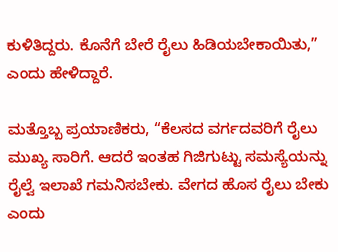ಕುಳಿತಿದ್ದರು. ಕೊನೆಗೆ ಬೇರೆ ರೈಲು ಹಿಡಿಯಬೇಕಾಯಿತು,” ಎಂದು ಹೇಳಿದ್ದಾರೆ.

ಮತ್ತೊಬ್ಬ ಪ್ರಯಾಣಿಕರು, “ಕೆಲಸದ ವರ್ಗದವರಿಗೆ ರೈಲು ಮುಖ್ಯ ಸಾರಿಗೆ. ಆದರೆ ಇಂತಹ ಗಿಜಿಗುಟ್ಟು ಸಮಸ್ಯೆಯನ್ನು ರೈಲ್ವೆ ಇಲಾಖೆ ಗಮನಿಸಬೇಕು. ವೇಗದ ಹೊಸ ರೈಲು ಬೇಕು ಎಂದು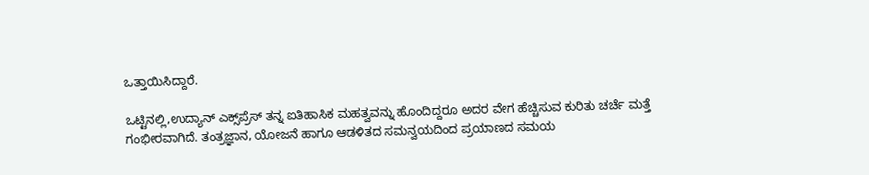ಒತ್ತಾಯಿಸಿದ್ದಾರೆ.

ಒಟ್ಟಿನಲ್ಲಿ,ಉದ್ಯಾನ್ ಎಕ್ಸ್‌ಪ್ರೆಸ್ ತನ್ನ ಐತಿಹಾಸಿಕ ಮಹತ್ವವನ್ನು ಹೊಂದಿದ್ದರೂ ಅದರ ವೇಗ ಹೆಚ್ಚಿಸುವ ಕುರಿತು ಚರ್ಚೆ ಮತ್ತೆ ಗಂಭೀರವಾಗಿದೆ. ತಂತ್ರಜ್ಞಾನ, ಯೋಜನೆ ಹಾಗೂ ಆಡಳಿತದ ಸಮನ್ವಯದಿಂದ ಪ್ರಯಾಣದ ಸಮಯ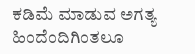ಕಡಿಮೆ ಮಾಡುವ ಅಗತ್ಯ ಹಿಂದೆಂದಿಗಿಂತಲೂ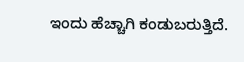ಇಂದು ಹೆಚ್ಚಾಗಿ ಕಂಡುಬರುತ್ತಿದೆ.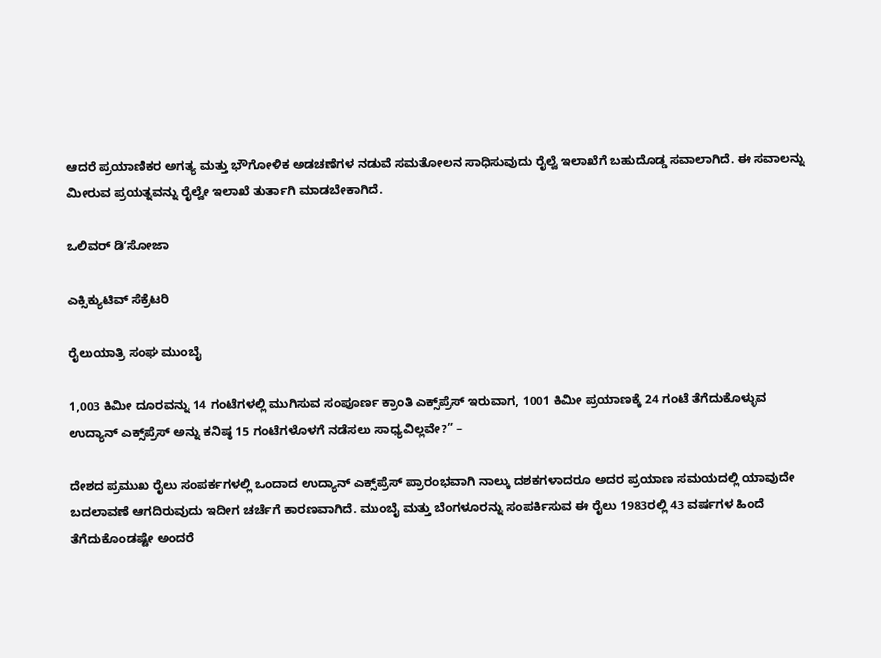ಆದರೆ ಪ್ರಯಾಣಿಕರ ಅಗತ್ಯ ಮತ್ತು ಭೌಗೋಳಿಕ ಅಡಚಣೆಗಳ ನಡುವೆ ಸಮತೋಲನ ಸಾಧಿಸುವುದು ರೈಲ್ವೆ ಇಲಾಖೆಗೆ ಬಹುದೊಡ್ಡ ಸವಾಲಾಗಿದೆ. ಈ ಸವಾಲನ್ನು ಮೀರುವ ಪ್ರಯತ್ನವನ್ನು ರೈಲ್ವೇ ಇಲಾಖೆ ತುರ್ತಾಗಿ ಮಾಡಬೇಕಾಗಿದೆ.

ಒಲಿವರ್ ಡಿʼಸೋಜಾ

ಎಕ್ಸಿಕ್ಯುಟಿವ್‌ ಸೆಕ್ರೆಟರಿ

ರೈಲುಯಾತ್ರಿ ಸಂಘ ಮುಂಬೈ

1,003 ಕಿಮೀ ದೂರವನ್ನು 14 ಗಂಟೆಗಳಲ್ಲಿ ಮುಗಿಸುವ ಸಂಪೂರ್ಣ ಕ್ರಾಂತಿ ಎಕ್ಸ್‌ಪ್ರೆಸ್ ಇರುವಾಗ, 1001 ಕಿಮೀ ಪ್ರಯಾಣಕ್ಕೆ 24 ಗಂಟೆ ತೆಗೆದುಕೊಳ್ಳುವ ಉದ್ಯಾನ್ ಎಕ್ಸ್‌ಪ್ರೆಸ್ ಅನ್ನು ಕನಿಷ್ಠ 15 ಗಂಟೆಗಳೊಳಗೆ ನಡೆಸಲು ಸಾಧ್ಯವಿಲ್ಲವೇ?” –

ದೇಶದ ಪ್ರಮುಖ ರೈಲು ಸಂಪರ್ಕಗಳಲ್ಲಿ ಒಂದಾದ ಉದ್ಯಾನ್ ಎಕ್ಸ್‌ಪ್ರೆಸ್ ಪ್ರಾರಂಭವಾಗಿ ನಾಲ್ಕು ದಶಕಗಳಾದರೂ ಅದರ ಪ್ರಯಾಣ ಸಮಯದಲ್ಲಿ ಯಾವುದೇ ಬದಲಾವಣೆ ಆಗದಿರುವುದು ಇದೀಗ ಚರ್ಚೆಗೆ ಕಾರಣವಾಗಿದೆ. ಮುಂಬೈ ಮತ್ತು ಬೆಂಗಳೂರನ್ನು ಸಂಪರ್ಕಿಸುವ ಈ ರೈಲು 1983ರಲ್ಲಿ 43 ವರ್ಷಗಳ ಹಿಂದೆ ತೆಗೆದುಕೊಂಡಷ್ಟೇ ಅಂದರೆ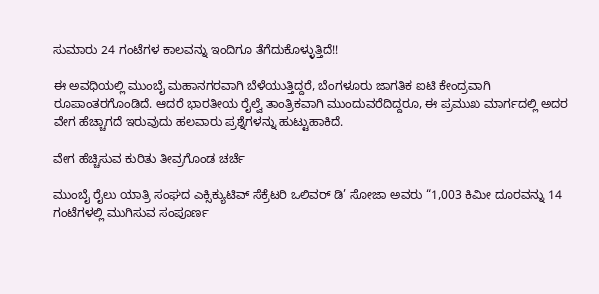ಸುಮಾರು 24 ಗಂಟೆಗಳ ಕಾಲವನ್ನು ಇಂದಿಗೂ ತೆಗೆದುಕೊಳ್ಳುತ್ತಿದೆ!!

ಈ ಅವಧಿಯಲ್ಲಿ ಮುಂಬೈ ಮಹಾನಗರವಾಗಿ ಬೆಳೆಯುತ್ತಿದ್ದರೆ, ಬೆಂಗಳೂರು ಜಾಗತಿಕ ಐಟಿ ಕೇಂದ್ರವಾಗಿ ರೂಪಾಂತರಗೊಂಡಿದೆ. ಆದರೆ ಭಾರತೀಯ ರೈಲ್ವೆ ತಾಂತ್ರಿಕವಾಗಿ ಮುಂದುವರೆದಿದ್ದರೂ, ಈ ಪ್ರಮುಖ ಮಾರ್ಗದಲ್ಲಿ ಅದರ ವೇಗ ಹೆಚ್ಚಾಗದೆ ಇರುವುದು ಹಲವಾರು ಪ್ರಶ್ನೆಗಳನ್ನು ಹುಟ್ಟುಹಾಕಿದೆ.

ವೇಗ ಹೆಚ್ಚಿಸುವ ಕುರಿತು ತೀವ್ರಗೊಂಡ ಚರ್ಚೆ

ಮುಂಬೈ ರೈಲು ಯಾತ್ರಿ ಸಂಘದ ಎಕ್ಸಿಕ್ಯುಟಿವ್‌ ಸೆಕ್ರೆಟರಿ ಒಲಿವರ್ ಡಿ’ ಸೋಜಾ ಅವರು “1,003 ಕಿಮೀ ದೂರವನ್ನು 14 ಗಂಟೆಗಳಲ್ಲಿ ಮುಗಿಸುವ ಸಂಪೂರ್ಣ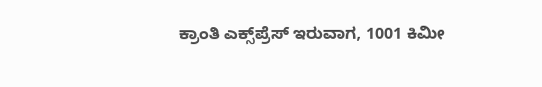ಕ್ರಾಂತಿ ಎಕ್ಸ್‌ಪ್ರೆಸ್ ಇರುವಾಗ, 1001 ಕಿಮೀ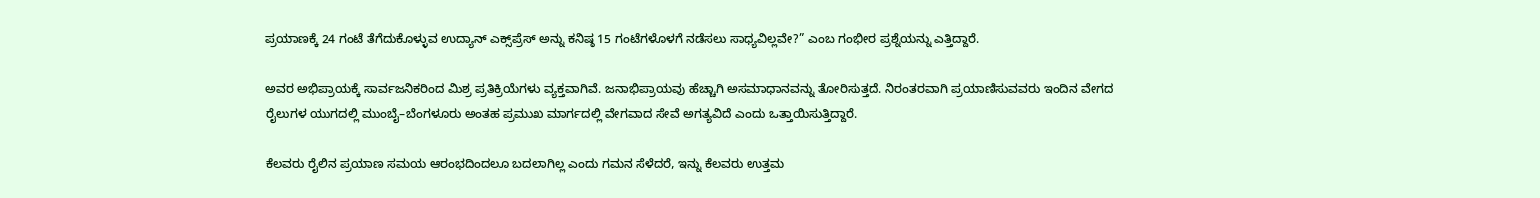ಪ್ರಯಾಣಕ್ಕೆ 24 ಗಂಟೆ ತೆಗೆದುಕೊಳ್ಳುವ ಉದ್ಯಾನ್ ಎಕ್ಸ್‌ಪ್ರೆಸ್ ಅನ್ನು ಕನಿಷ್ಠ 15 ಗಂಟೆಗಳೊಳಗೆ ನಡೆಸಲು ಸಾಧ್ಯವಿಲ್ಲವೇ?” ಎಂಬ ಗಂಭೀರ ಪ್ರಶ್ನೆಯನ್ನು ಎತ್ತಿದ್ದಾರೆ.

ಅವರ ಅಭಿಪ್ರಾಯಕ್ಕೆ ಸಾರ್ವಜನಿಕರಿಂದ ಮಿಶ್ರ ಪ್ರತಿಕ್ರಿಯೆಗಳು ವ್ಯಕ್ತವಾಗಿವೆ. ಜನಾಭಿಪ್ರಾಯವು ಹೆಚ್ಚಾಗಿ ಅಸಮಾಧಾನವನ್ನು ತೋರಿಸುತ್ತದೆ. ನಿರಂತರವಾಗಿ ಪ್ರಯಾಣಿಸುವವರು ಇಂದಿನ ವೇಗದ ರೈಲುಗಳ ಯುಗದಲ್ಲಿ ಮುಂಬೈ–ಬೆಂಗಳೂರು ಅಂತಹ ಪ್ರಮುಖ ಮಾರ್ಗದಲ್ಲಿ ವೇಗವಾದ ಸೇವೆ ಅಗತ್ಯವಿದೆ ಎಂದು ಒತ್ತಾಯಿಸುತ್ತಿದ್ದಾರೆ.

ಕೆಲವರು ರೈಲಿನ ಪ್ರಯಾಣ ಸಮಯ ಆರಂಭದಿಂದಲೂ ಬದಲಾಗಿಲ್ಲ ಎಂದು ಗಮನ ಸೆಳೆದರೆ, ಇನ್ನು ಕೆಲವರು ಉತ್ತಮ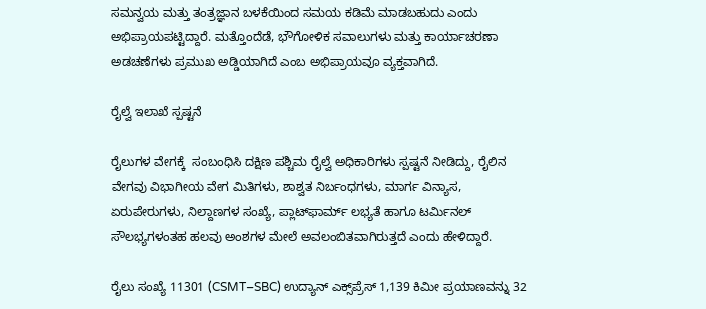ಸಮನ್ವಯ ಮತ್ತು ತಂತ್ರಜ್ಞಾನ ಬಳಕೆಯಿಂದ ಸಮಯ ಕಡಿಮೆ ಮಾಡಬಹುದು ಎಂದು ಅಭಿಪ್ರಾಯಪಟ್ಟಿದ್ದಾರೆ. ಮತ್ತೊಂದೆಡೆ, ಭೌಗೋಳಿಕ ಸವಾಲುಗಳು ಮತ್ತು ಕಾರ್ಯಾಚರಣಾ ಅಡಚಣೆಗಳು ಪ್ರಮುಖ ಅಡ್ಡಿಯಾಗಿದೆ ಎಂಬ ಅಭಿಪ್ರಾಯವೂ ವ್ಯಕ್ತವಾಗಿದೆ.

ರೈಲ್ವೆ ಇಲಾಖೆ ಸ್ಪಷ್ಟನೆ

ರೈಲುಗಳ ವೇಗಕ್ಕೆ  ಸಂಬಂಧಿಸಿ ದಕ್ಷಿಣ ಪಶ್ಚಿಮ ರೈಲ್ವೆ ಅಧಿಕಾರಿಗಳು ಸ್ಪಷ್ಟನೆ ನೀಡಿದ್ದು, ರೈಲಿನ ವೇಗವು ವಿಭಾಗೀಯ ವೇಗ ಮಿತಿಗಳು, ಶಾಶ್ವತ ನಿರ್ಬಂಧಗಳು, ಮಾರ್ಗ ವಿನ್ಯಾಸ, ಏರುಪೇರುಗಳು, ನಿಲ್ದಾಣಗಳ ಸಂಖ್ಯೆ, ಪ್ಲಾಟ್‌ಫಾರ್ಮ್ ಲಭ್ಯತೆ ಹಾಗೂ ಟರ್ಮಿನಲ್ ಸೌಲಭ್ಯಗಳಂತಹ ಹಲವು ಅಂಶಗಳ ಮೇಲೆ ಅವಲಂಬಿತವಾಗಿರುತ್ತದೆ ಎಂದು ಹೇಳಿದ್ದಾರೆ.

ರೈಲು ಸಂಖ್ಯೆ 11301 (CSMT–SBC) ಉದ್ಯಾನ್ ಎಕ್ಸ್‌ಪ್ರೆಸ್ 1,139 ಕಿಮೀ ಪ್ರಯಾಣವನ್ನು 32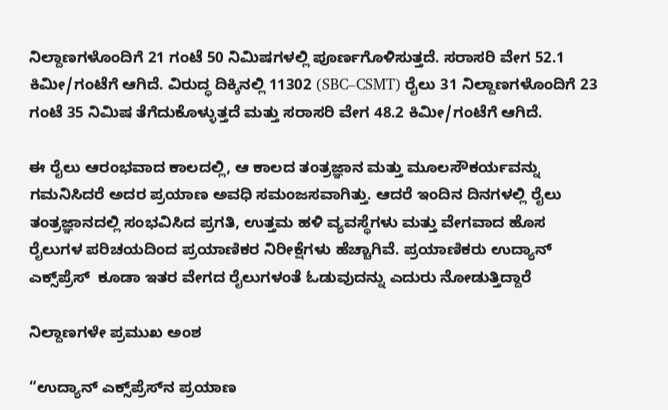ನಿಲ್ದಾಣಗಳೊಂದಿಗೆ 21 ಗಂಟೆ 50 ನಿಮಿಷಗಳಲ್ಲಿ ಪೂರ್ಣಗೊಳಿಸುತ್ತದೆ. ಸರಾಸರಿ ವೇಗ 52.1 ಕಿಮೀ/ಗಂಟೆಗೆ ಆಗಿದೆ. ವಿರುದ್ಧ ದಿಕ್ಕಿನಲ್ಲಿ 11302 (SBC–CSMT) ರೈಲು 31 ನಿಲ್ದಾಣಗಳೊಂದಿಗೆ 23 ಗಂಟೆ 35 ನಿಮಿಷ ತೆಗೆದುಕೊಳ್ಳುತ್ತದೆ ಮತ್ತು ಸರಾಸರಿ ವೇಗ 48.2 ಕಿಮೀ/ಗಂಟೆಗೆ ಆಗಿದೆ.

ಈ ರೈಲು ಆರಂಭವಾದ ಕಾಲದಲ್ಲಿ, ಆ ಕಾಲದ ತಂತ್ರಜ್ಞಾನ ಮತ್ತು ಮೂಲಸೌಕರ್ಯವನ್ನು ಗಮನಿಸಿದರೆ ಅದರ ಪ್ರಯಾಣ ಅವಧಿ ಸಮಂಜಸವಾಗಿತ್ತು. ಆದರೆ ಇಂದಿನ ದಿನಗಳಲ್ಲಿ ರೈಲು ತಂತ್ರಜ್ಞಾನದಲ್ಲಿ ಸಂಭವಿಸಿದ ಪ್ರಗತಿ, ಉತ್ತಮ ಹಳಿ ವ್ಯವಸ್ಥೆಗಳು ಮತ್ತು ವೇಗವಾದ ಹೊಸ ರೈಲುಗಳ ಪರಿಚಯದಿಂದ ಪ್ರಯಾಣಿಕರ ನಿರೀಕ್ಷೆಗಳು ಹೆಚ್ಚಾಗಿವೆ. ಪ್ರಯಾಣಿಕರು ಉದ್ಯಾನ್ ಎಕ್ಸ್‌ಪ್ರೆಸ್  ಕೂಡಾ ಇತರ ವೇಗದ ರೈಲುಗಳಂತೆ ಓಡುವುದನ್ನು ಎದುರು ನೋಡುತ್ತಿದ್ದಾರೆ

ನಿಲ್ದಾಣಗಳೇ ಪ್ರಮುಖ ಅಂಶ

“ಉದ್ಯಾನ್ ಎಕ್ಸ್‌ಪ್ರೆಸ್‌ನ ಪ್ರಯಾಣ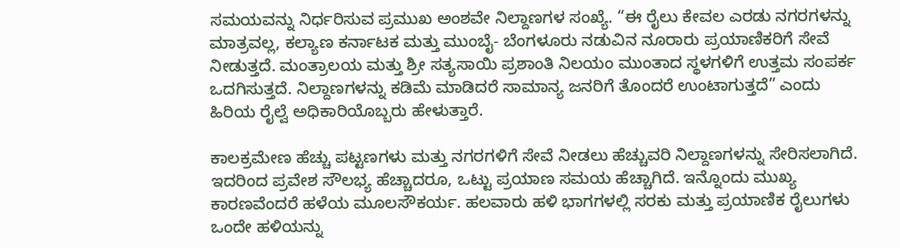ಸಮಯವನ್ನು ನಿರ್ಧರಿಸುವ ಪ್ರಮುಖ ಅಂಶವೇ ನಿಲ್ದಾಣಗಳ ಸಂಖ್ಯೆ. “ಈ ರೈಲು ಕೇವಲ ಎರಡು ನಗರಗಳನ್ನು ಮಾತ್ರವಲ್ಲ, ಕಲ್ಯಾಣ ಕರ್ನಾಟಕ ಮತ್ತು ಮುಂಬೈ- ಬೆಂಗಳೂರು ನಡುವಿನ ನೂರಾರು ಪ್ರಯಾಣಿಕರಿಗೆ ಸೇವೆ ನೀಡುತ್ತದೆ. ಮಂತ್ರಾಲಯ ಮತ್ತು ಶ್ರೀ ಸತ್ಯಸಾಯಿ ಪ್ರಶಾಂತಿ ನಿಲಯಂ ಮುಂತಾದ ಸ್ಥಳಗಳಿಗೆ ಉತ್ತಮ ಸಂಪರ್ಕ ಒದಗಿಸುತ್ತದೆ. ನಿಲ್ದಾಣಗಳನ್ನು ಕಡಿಮೆ ಮಾಡಿದರೆ ಸಾಮಾನ್ಯ ಜನರಿಗೆ ತೊಂದರೆ ಉಂಟಾಗುತ್ತದೆ” ಎಂದು ಹಿರಿಯ ರೈಲ್ವೆ ಅಧಿಕಾರಿಯೊಬ್ಬರು ಹೇಳುತ್ತಾರೆ.

ಕಾಲಕ್ರಮೇಣ ಹೆಚ್ಚು ಪಟ್ಟಣಗಳು ಮತ್ತು ನಗರಗಳಿಗೆ ಸೇವೆ ನೀಡಲು ಹೆಚ್ಚುವರಿ ನಿಲ್ದಾಣಗಳನ್ನು ಸೇರಿಸಲಾಗಿದೆ. ಇದರಿಂದ ಪ್ರವೇಶ ಸೌಲಭ್ಯ ಹೆಚ್ಚಾದರೂ, ಒಟ್ಟು ಪ್ರಯಾಣ ಸಮಯ ಹೆಚ್ಚಾಗಿದೆ. ಇನ್ನೊಂದು ಮುಖ್ಯ ಕಾರಣವೆಂದರೆ ಹಳೆಯ ಮೂಲಸೌಕರ್ಯ. ಹಲವಾರು ಹಳಿ ಭಾಗಗಳಲ್ಲಿ ಸರಕು ಮತ್ತು ಪ್ರಯಾಣಿಕ ರೈಲುಗಳು ಒಂದೇ ಹಳಿಯನ್ನು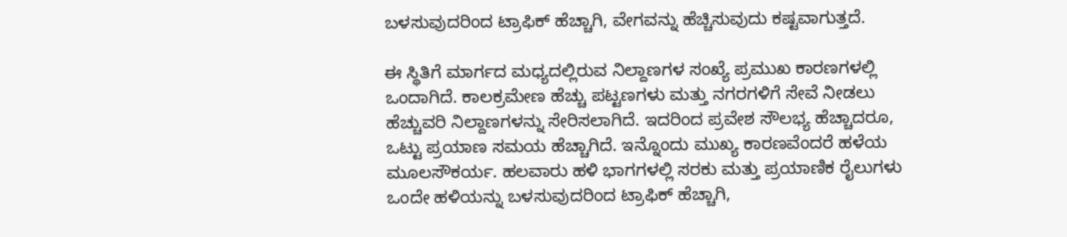ಬಳಸುವುದರಿಂದ ಟ್ರಾಫಿಕ್ ಹೆಚ್ಚಾಗಿ, ವೇಗವನ್ನು ಹೆಚ್ಚಿಸುವುದು ಕಷ್ಟವಾಗುತ್ತದೆ.

ಈ ಸ್ಥಿತಿಗೆ ಮಾರ್ಗದ ಮಧ್ಯದಲ್ಲಿರುವ ನಿಲ್ದಾಣಗಳ ಸಂಖ್ಯೆ ಪ್ರಮುಖ ಕಾರಣಗಳಲ್ಲಿ ಒಂದಾಗಿದೆ. ಕಾಲಕ್ರಮೇಣ ಹೆಚ್ಚು ಪಟ್ಟಣಗಳು ಮತ್ತು ನಗರಗಳಿಗೆ ಸೇವೆ ನೀಡಲು ಹೆಚ್ಚುವರಿ ನಿಲ್ದಾಣಗಳನ್ನು ಸೇರಿಸಲಾಗಿದೆ. ಇದರಿಂದ ಪ್ರವೇಶ ಸೌಲಭ್ಯ ಹೆಚ್ಚಾದರೂ, ಒಟ್ಟು ಪ್ರಯಾಣ ಸಮಯ ಹೆಚ್ಚಾಗಿದೆ. ಇನ್ನೊಂದು ಮುಖ್ಯ ಕಾರಣವೆಂದರೆ ಹಳೆಯ ಮೂಲಸೌಕರ್ಯ. ಹಲವಾರು ಹಳಿ ಭಾಗಗಳಲ್ಲಿ ಸರಕು ಮತ್ತು ಪ್ರಯಾಣಿಕ ರೈಲುಗಳು ಒಂದೇ ಹಳಿಯನ್ನು ಬಳಸುವುದರಿಂದ ಟ್ರಾಫಿಕ್ ಹೆಚ್ಚಾಗಿ,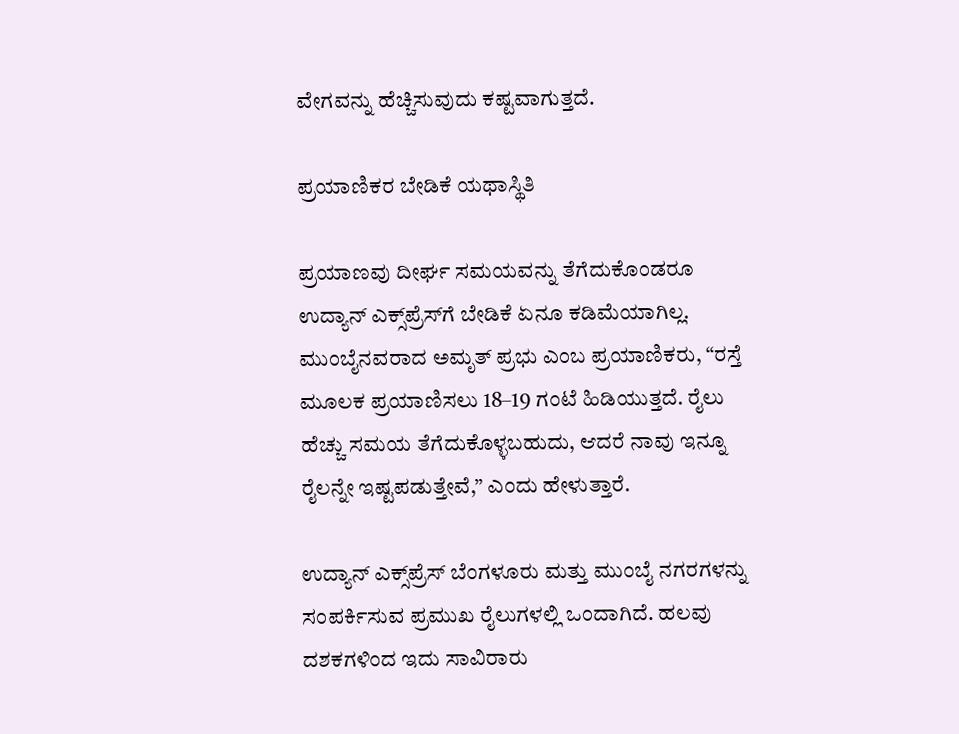ವೇಗವನ್ನು ಹೆಚ್ಚಿಸುವುದು ಕಷ್ಟವಾಗುತ್ತದೆ.

ಪ್ರಯಾಣಿಕರ ಬೇಡಿಕೆ ಯಥಾಸ್ಥಿತಿ

ಪ್ರಯಾಣವು ದೀರ್ಘ ಸಮಯವನ್ನು ತೆಗೆದುಕೊಂಡರೂ ಉದ್ಯಾನ್ ಎಕ್ಸ್‌ಪ್ರೆಸ್‌ಗೆ ಬೇಡಿಕೆ ಏನೂ ಕಡಿಮೆಯಾಗಿಲ್ಲ. ಮುಂಬೈನವರಾದ ಅಮೃತ್ ಪ್ರಭು ಎಂಬ ಪ್ರಯಾಣಿಕರು, “ರಸ್ತೆ ಮೂಲಕ ಪ್ರಯಾಣಿಸಲು 18–19 ಗಂಟೆ ಹಿಡಿಯುತ್ತದೆ. ರೈಲು ಹೆಚ್ಚು ಸಮಯ ತೆಗೆದುಕೊಳ್ಳಬಹುದು, ಆದರೆ ನಾವು ಇನ್ನೂ ರೈಲನ್ನೇ ಇಷ್ಟಪಡುತ್ತೇವೆ,” ಎಂದು ಹೇಳುತ್ತಾರೆ.

ಉದ್ಯಾನ್ ಎಕ್ಸ್‌ಪ್ರೆಸ್‌ ಬೆಂಗಳೂರು ಮತ್ತು ಮುಂಬೈ ನಗರಗಳನ್ನು ಸಂಪರ್ಕಿಸುವ ಪ್ರಮುಖ ರೈಲುಗಳಲ್ಲಿ ಒಂದಾಗಿದೆ. ಹಲವು ದಶಕಗಳಿಂದ ಇದು ಸಾವಿರಾರು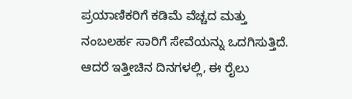ಪ್ರಯಾಣಿಕರಿಗೆ ಕಡಿಮೆ ವೆಚ್ಚದ ಮತ್ತು ನಂಬಲರ್ಹ ಸಾರಿಗೆ ಸೇವೆಯನ್ನು ಒದಗಿಸುತ್ತಿದೆ. ಆದರೆ ಇತ್ತೀಚಿನ ದಿನಗಳಲ್ಲಿ, ಈ ರೈಲು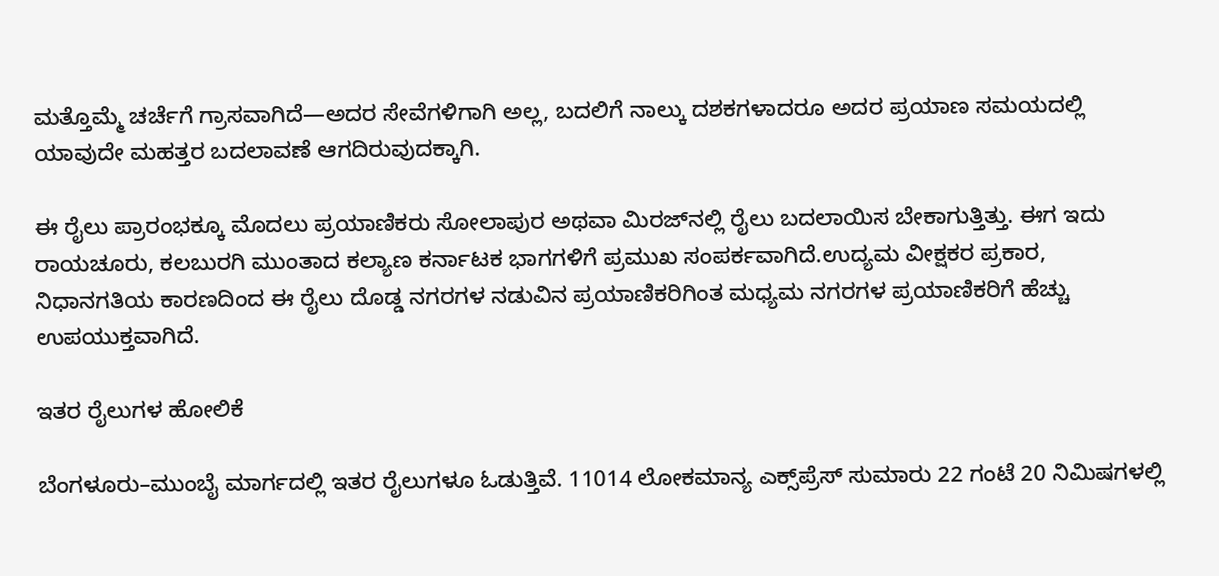ಮತ್ತೊಮ್ಮೆ ಚರ್ಚೆಗೆ ಗ್ರಾಸವಾಗಿದೆ—ಅದರ ಸೇವೆಗಳಿಗಾಗಿ ಅಲ್ಲ, ಬದಲಿಗೆ ನಾಲ್ಕು ದಶಕಗಳಾದರೂ ಅದರ ಪ್ರಯಾಣ ಸಮಯದಲ್ಲಿ ಯಾವುದೇ ಮಹತ್ತರ ಬದಲಾವಣೆ ಆಗದಿರುವುದಕ್ಕಾಗಿ.

ಈ ರೈಲು ಪ್ರಾರಂಭಕ್ಕೂ ಮೊದಲು ಪ್ರಯಾಣಿಕರು ಸೋಲಾಪುರ ಅಥವಾ ಮಿರಜ್‌ನಲ್ಲಿ ರೈಲು ಬದಲಾಯಿಸ ಬೇಕಾಗುತ್ತಿತ್ತು. ಈಗ ಇದು ರಾಯಚೂರು, ಕಲಬುರಗಿ ಮುಂತಾದ ಕಲ್ಯಾಣ ಕರ್ನಾಟಕ ಭಾಗಗಳಿಗೆ ಪ್ರಮುಖ ಸಂಪರ್ಕವಾಗಿದೆ.ಉದ್ಯಮ ವೀಕ್ಷಕರ ಪ್ರಕಾರ, ನಿಧಾನಗತಿಯ ಕಾರಣದಿಂದ ಈ ರೈಲು ದೊಡ್ಡ ನಗರಗಳ ನಡುವಿನ ಪ್ರಯಾಣಿಕರಿಗಿಂತ ಮಧ್ಯಮ ನಗರಗಳ ಪ್ರಯಾಣಿಕರಿಗೆ ಹೆಚ್ಚು ಉಪಯುಕ್ತವಾಗಿದೆ.

ಇತರ ರೈಲುಗಳ ಹೋಲಿಕೆ

ಬೆಂಗಳೂರು–ಮುಂಬೈ ಮಾರ್ಗದಲ್ಲಿ ಇತರ ರೈಲುಗಳೂ ಓಡುತ್ತಿವೆ. 11014 ಲೋಕಮಾನ್ಯ ಎಕ್ಸ್‌ಪ್ರೆಸ್ ಸುಮಾರು 22 ಗಂಟೆ 20 ನಿಮಿಷಗಳಲ್ಲಿ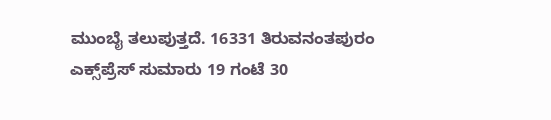ಮುಂಬೈ ತಲುಪುತ್ತದೆ. 16331 ತಿರುವನಂತಪುರಂ ಎಕ್ಸ್‌ಪ್ರೆಸ್ ಸುಮಾರು 19 ಗಂಟೆ 30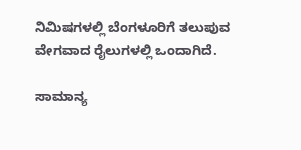ನಿಮಿಷಗಳಲ್ಲಿ ಬೆಂಗಳೂರಿಗೆ ತಲುಪುವ ವೇಗವಾದ ರೈಲುಗಳಲ್ಲಿ ಒಂದಾಗಿದೆ.

ಸಾಮಾನ್ಯ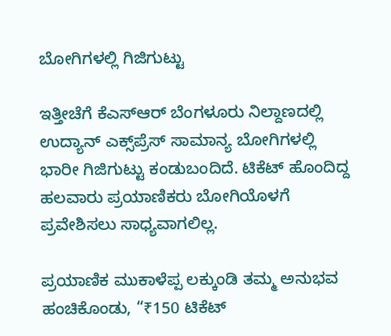ಬೋಗಿಗಳಲ್ಲಿ ಗಿಜಿಗುಟ್ಟು

ಇತ್ತೀಚೆಗೆ ಕೆಎಸ್‌ಆರ್ ಬೆಂಗಳೂರು ನಿಲ್ದಾಣದಲ್ಲಿ ಉದ್ಯಾನ್ ಎಕ್ಸ್‌ಪ್ರೆಸ್ ಸಾಮಾನ್ಯ ಬೋಗಿಗಳಲ್ಲಿ ಭಾರೀ ಗಿಜಿಗುಟ್ಟು ಕಂಡುಬಂದಿದೆ. ಟಿಕೆಟ್ ಹೊಂದಿದ್ದ ಹಲವಾರು ಪ್ರಯಾಣಿಕರು ಬೋಗಿಯೊಳಗೆ ಪ್ರವೇಶಿಸಲು ಸಾಧ್ಯವಾಗಲಿಲ್ಲ.

ಪ್ರಯಾಣಿಕ ಮುಕಾಳೆಪ್ಪ ಲಕ್ಕುಂಡಿ ತಮ್ಮ ಅನುಭವ ಹಂಚಿಕೊಂಡು, “₹150 ಟಿಕೆಟ್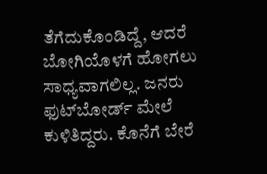ತೆಗೆದುಕೊಂಡಿದ್ದೆ, ಆದರೆ ಬೋಗಿಯೊಳಗೆ ಹೋಗಲು ಸಾಧ್ಯವಾಗಲಿಲ್ಲ. ಜನರು ಫುಟ್‌ಬೋರ್ಡ್ ಮೇಲೆ ಕುಳಿತಿದ್ದರು. ಕೊನೆಗೆ ಬೇರೆ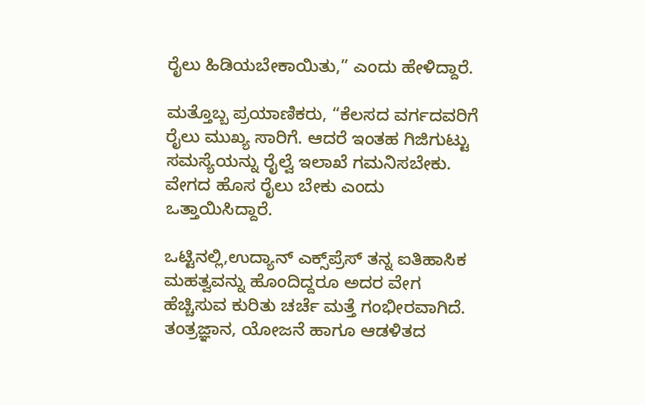ರೈಲು ಹಿಡಿಯಬೇಕಾಯಿತು,” ಎಂದು ಹೇಳಿದ್ದಾರೆ.

ಮತ್ತೊಬ್ಬ ಪ್ರಯಾಣಿಕರು, “ಕೆಲಸದ ವರ್ಗದವರಿಗೆ ರೈಲು ಮುಖ್ಯ ಸಾರಿಗೆ. ಆದರೆ ಇಂತಹ ಗಿಜಿಗುಟ್ಟು ಸಮಸ್ಯೆಯನ್ನು ರೈಲ್ವೆ ಇಲಾಖೆ ಗಮನಿಸಬೇಕು. ವೇಗದ ಹೊಸ ರೈಲು ಬೇಕು ಎಂದು ಒತ್ತಾಯಿಸಿದ್ದಾರೆ.

ಒಟ್ಟಿನಲ್ಲಿ,ಉದ್ಯಾನ್ ಎಕ್ಸ್‌ಪ್ರೆಸ್ ತನ್ನ ಐತಿಹಾಸಿಕ ಮಹತ್ವವನ್ನು ಹೊಂದಿದ್ದರೂ ಅದರ ವೇಗ ಹೆಚ್ಚಿಸುವ ಕುರಿತು ಚರ್ಚೆ ಮತ್ತೆ ಗಂಭೀರವಾಗಿದೆ. ತಂತ್ರಜ್ಞಾನ, ಯೋಜನೆ ಹಾಗೂ ಆಡಳಿತದ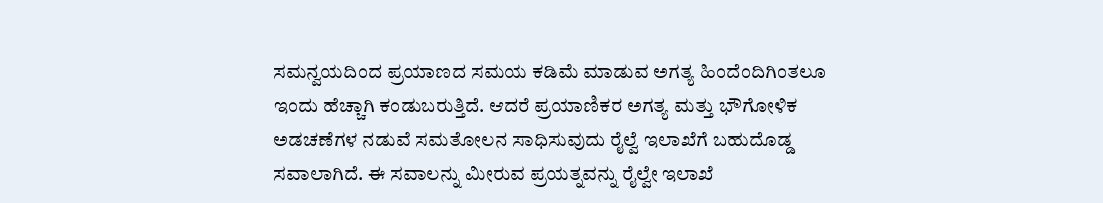ಸಮನ್ವಯದಿಂದ ಪ್ರಯಾಣದ ಸಮಯ ಕಡಿಮೆ ಮಾಡುವ ಅಗತ್ಯ ಹಿಂದೆಂದಿಗಿಂತಲೂ ಇಂದು ಹೆಚ್ಚಾಗಿ ಕಂಡುಬರುತ್ತಿದೆ. ಆದರೆ ಪ್ರಯಾಣಿಕರ ಅಗತ್ಯ ಮತ್ತು ಭೌಗೋಳಿಕ ಅಡಚಣೆಗಳ ನಡುವೆ ಸಮತೋಲನ ಸಾಧಿಸುವುದು ರೈಲ್ವೆ ಇಲಾಖೆಗೆ ಬಹುದೊಡ್ಡ ಸವಾಲಾಗಿದೆ. ಈ ಸವಾಲನ್ನು ಮೀರುವ ಪ್ರಯತ್ನವನ್ನು ರೈಲ್ವೇ ಇಲಾಖೆ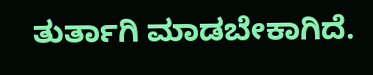ತುರ್ತಾಗಿ ಮಾಡಬೇಕಾಗಿದೆ.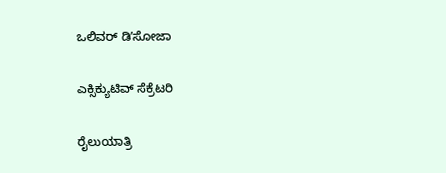ಒಲಿವರ್ ಡಿʼಸೋಜಾ

ಎಕ್ಸಿಕ್ಯುಟಿವ್‌ ಸೆಕ್ರೆಟರಿ

ರೈಲುಯಾತ್ರಿ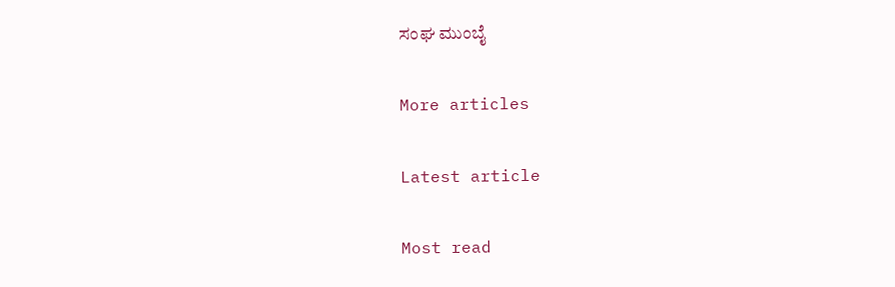ಸಂಘ ಮುಂಬೈ

More articles

Latest article

Most read